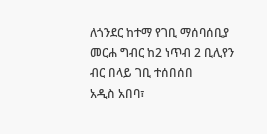ለጎንደር ከተማ የገቢ ማሰባሰቢያ መርሐ ግብር ከ2 ነጥብ 2 ቢሊየን ብር በላይ ገቢ ተሰበሰበ
አዲስ አበባ፣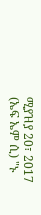ሚያዝያ 20፣ 2017 (ኤፍ ኤም ሲ) "ኑ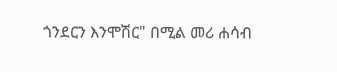ጎንደርን እንሞሽር" በሚል መሪ ሐሳብ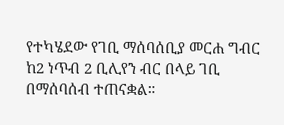የተካሄደው የገቢ ማሰባሰቢያ መርሐ ግብር ከ2 ነጥብ 2 ቢሊየን ብር በላይ ገቢ በማሰባሰብ ተጠናቋል።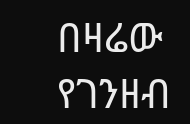በዛሬው የገንዘብ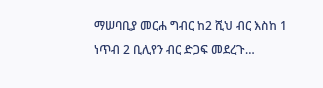ማሠባቢያ መርሐ ግብር ከ2 ሺህ ብር እስከ 1 ነጥብ 2 ቢሊየን ብር ድጋፍ መደረጉ…